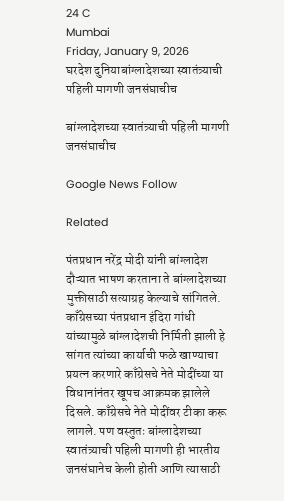24 C
Mumbai
Friday, January 9, 2026
घरदेश दुनियाबांग्लादेशच्या स्वातंत्र्याची पहिली मागणी जनसंघाचीच

बांग्लादेशच्या स्वातंत्र्याची पहिली मागणी जनसंघाचीच

Google News Follow

Related

पंतप्रधान नरेंद्र मोदी यांनी बांग्लादेश दौऱ्यात भाषण करताना ते बांग्लादेशच्या मुक्तीसाठी सत्याग्रह केल्याचे सांगितले. काँग्रेसच्या पंतप्रधान इंदिरा गांधी यांच्यामुळे बांग्लादेशची निर्मिती झाली हे सांगत त्यांच्या कार्याची फळे खाण्याचा प्रयत्न करणारे काँग्रेसचे नेते मोदींच्या या विधानांनंतर खूपच आक्रमक झालेले दिसले. काँग्रेसचे नेते मोदींवर टीका करू लागले. पण वस्तुतः बांग्लादेशच्या स्वातंत्र्याची पहिली मागणी ही भारतीय जनसंघानेच केली होती आणि त्यासाठी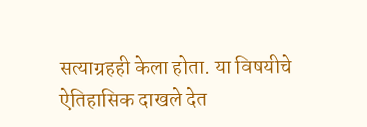सत्याग्रहही केला होता. या विषयीचे ऐतिहासिक दाखले देत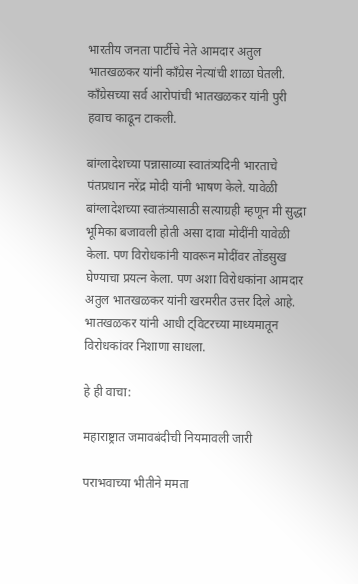भारतीय जनता पार्टीचे नेते आमदार अतुल भातखळकर यांनी काँग्रेस नेत्यांची शाळा घेतली. काँग्रेसच्या सर्व आरोपांची भातखळकर यांनी पुरी हवाच काढून टाकली.

बांग्लादेशच्या पन्नासाव्या स्वातंत्र्यदिनी भारताचे पंतप्रधान नरेंद्र मोदी यांनी भाषण केले. यावेळी बांग्लादेशच्या स्वातंत्र्यासाठी सत्याग्रही म्हणून मी सुद्धा भूमिका बजावली होती असा दावा मोदींनी यावेळी केला. पण विरोधकांनी यावरून मोदींवर तोंडसुख घेण्याचा प्रयत्न केला. पण अशा विरोधकांना आमदार अतुल भातखळकर यांनी खरमरीत उत्तर दिले आहे. भातखळकर यांनी आधी ट्विटरच्या माध्यमातून विरोधकांवर निशाणा साधला.

हे ही वाचा:

महाराष्ट्रात जमावबंदीची नियमावली जारी

पराभवाच्या भीतीने ममता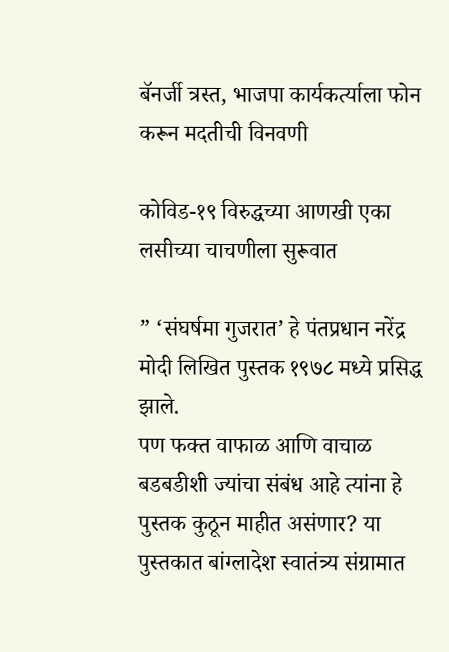बॅनर्जी त्रस्त, भाजपा कार्यकर्त्याला फोन करून मदतीची विनवणी

कोविड-१९ विरुद्धच्या आणखी एका लसीच्या चाचणीला सुरूवात

” ‘संघर्षमा गुजरात’ हे पंतप्रधान नरेंद्र मोदी लिखित पुस्तक १९७८ मध्ये प्रसिद्ध झाले.
पण फक्त वाफाळ आणि वाचाळ बडबडीशी ज्यांचा संबंध आहे त्यांना हे पुस्तक कुठून माहीत असंणार? या पुस्तकात बांग्लादेश स्वातंत्र्य संग्रामात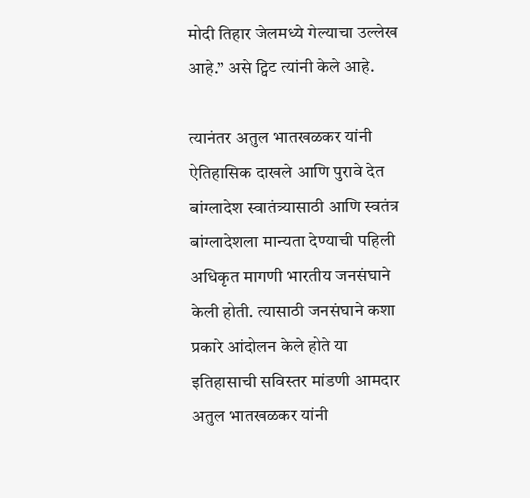मोदी तिहार जेलमध्ये गेल्याचा उल्लेख आहे.” असे ट्विट त्यांनी केले आहे.

त्यानंतर अतुल भातखळकर यांनी ऐतिहासिक दाखले आणि पुरावे देत बांग्लादेश स्वातंत्र्यासाठी आणि स्वतंत्र बांग्लादेशला मान्यता देण्याची पहिली अधिकृत मागणी भारतीय जनसंघाने केली होती. त्यासाठी जनसंघाने कशा प्रकारे आंदोलन केले होते या इतिहासाची सविस्तर मांडणी आमदार अतुल भातखळकर यांनी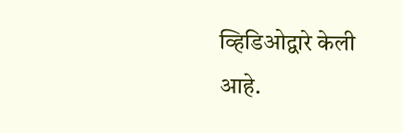व्हिडिओद्वारे केली आहे.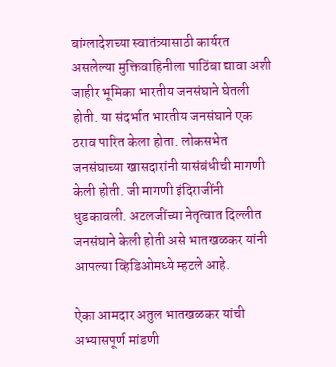बांग्लादेशच्या स्वातंत्र्यासाठी कार्यरत असलेल्या मुक्तिवाहिनीला पाठिंबा द्यावा अशी जाहीर भूमिका भारतीय जनसंघाने घेतली होती. या संदर्भात भारतीय जनसंघाने एक ठराव पारित केला होता. लोकसभेत जनसंघाच्या खासदारांनी यासंबंधीची मागणी केली होती. जी मागणी इंदिराजींनी धुडकावली. अटलजींच्या नेतृत्वात दिल्लीत जनसंघाने केली होती असे भातखळकर यांनी आपल्या व्हिडिओमध्ये म्हटले आहे.

ऐका आमदार अतुल भातखळकर यांची अभ्यासपूर्ण मांडणी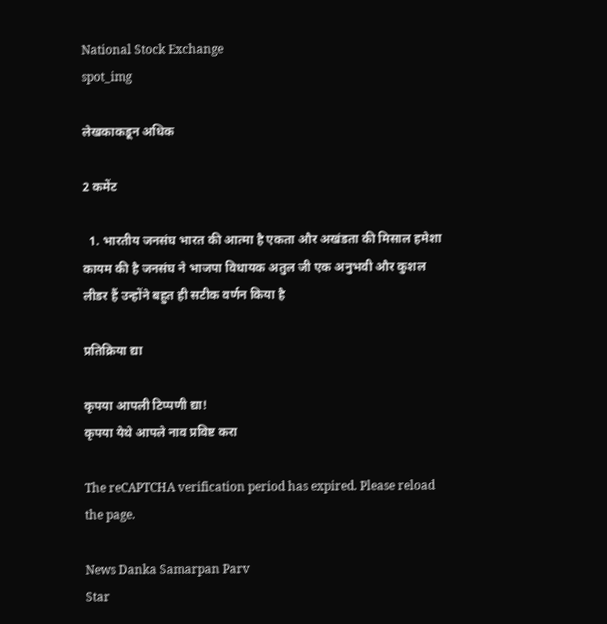National Stock Exchange
spot_img

लेखकाकडून अधिक

2 कमेंट

  1. भारतीय जनसंघ भारत की आत्मा है एकता और अखंडता की मिसाल हमेशा कायम की है जनसंघ ने भाजपा विधायक अतुल जी एक अनुभवी और कुशल लीडर हैं उन्होंने बहुत ही सटीक वर्णन किया है

प्रतिक्रिया द्या

कृपया आपली टिप्पणी द्या!
कृपया येथे आपले नाव प्रविष्ट करा

The reCAPTCHA verification period has expired. Please reload the page.

News Danka Samarpan Parv
Star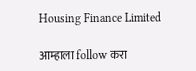Housing Finance Limited

आम्हाला follow करा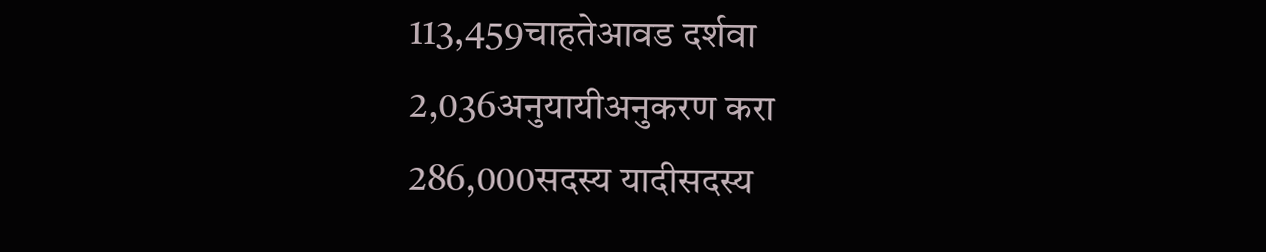113,459चाहतेआवड दर्शवा
2,036अनुयायीअनुकरण करा
286,000सदस्य यादीसदस्य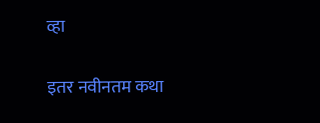व्हा

इतर नवीनतम कथा